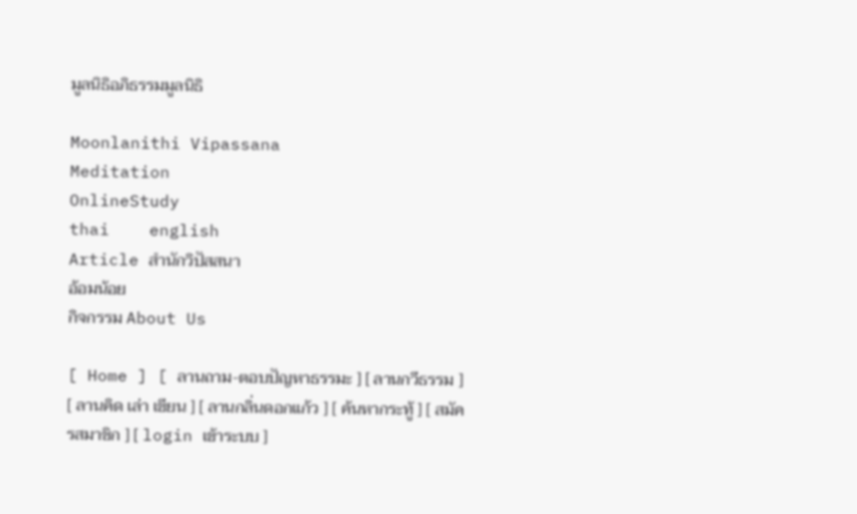มูลนิธิอภิธรรมมูลนิธิ

Moonlanithi Vipassana
Meditation
OnlineStudy
thai    english
Article สำนักวิปัสสนา
อ้อมน้อย
กิจกรรม About Us

[ Home ] [ ลานถาม-ตอบปัญหาธรรมะ ] [ ลานกวีธรรม ] [ ลานคิด เล่า เขียน ] [ ลานกลิ่นดอกแก้ว ] [ ค้นหากระทู้ ] [ สมัครสมาชิก ] [ login เข้าระบบ ]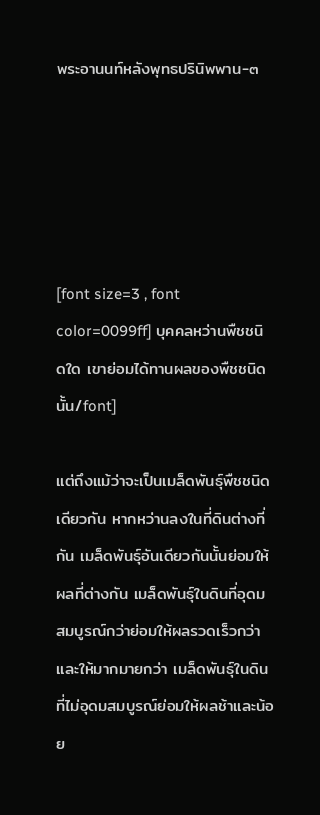พระอานนท์หลังพุทธปรินิพพาน-๓





[font size=3 , font color=0099ff] บุคคลหว่านพืชชนิดใด เขาย่อมได้ทานผลของพืชชนิดนั้น/font]

แต่ถึงแม้ว่าจะเป็นเมล็ดพันธุ์พืชชนิดเดียวกัน หากหว่านลงในที่ดินต่างที่กัน เมล็ดพันธุ์อันเดียวกันนั้นย่อมให้ผลที่ต่างกัน เมล็ดพันธุ์ในดินที่อุดมสมบูรณ์กว่าย่อมให้ผลรวดเร็วกว่าและให้มากมายกว่า เมล็ดพันธุ์ในดินที่ไม่อุดมสมบูรณ์ย่อมให้ผลช้าและน้อย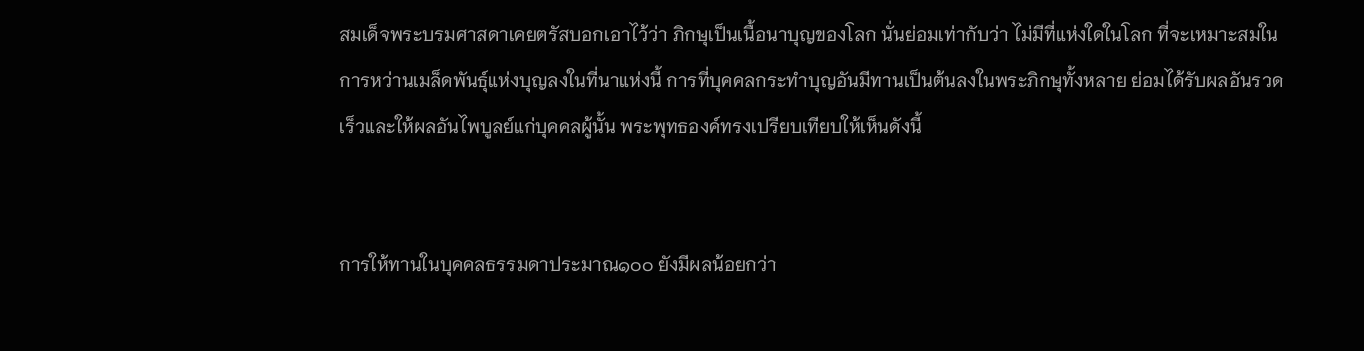สมเด็จพระบรมศาสดาเคยตรัสบอกเอาไว้ว่า ภิกษุเป็นเนื้อนาบุญของโลก นั่นย่อมเท่ากับว่า ไม่มีที่แห่งใดในโลก ที่จะเหมาะสมในการหว่านเมล็ดพันธุ์แห่งบุญลงในที่นาแห่งนี้ การที่บุคคลกระทำบุญอันมีทานเป็นต้นลงในพระภิกษุทั้งหลาย ย่อมได้รับผลอันรวดเร็วและให้ผลอันไพบูลย์แก่บุคคลผู้นั้น พระพุทธองค์ทรงเปรียบเทียบให้เห็นดังนี้


การให้ทานในบุคคลธรรมดาประมาณ๑๐๐ ยังมีผลน้อยกว่า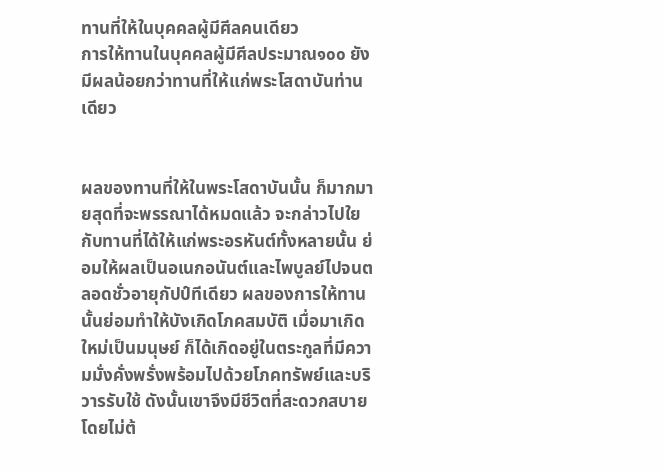ทานที่ให้ในบุคคลผู้มีศีลคนเดียว
การให้ทานในบุคคลผู้มีศีลประมาณ๑๐๐ ยังมีผลน้อยกว่าทานที่ให้แก่พระโสดาบันท่านเดียว


ผลของทานที่ให้ในพระโสดาบันนั้น ก็มากมายสุดที่จะพรรณาได้หมดแล้ว จะกล่าวไปใยกับทานที่ได้ให้แก่พระอรหันต์ทั้งหลายนั้น ย่อมให้ผลเป็นอเนกอนันต์และไพบูลย์ไปจนตลอดชั่วอายุกัปป์ทีเดียว ผลของการให้ทานนั้นย่อมทำให้บังเกิดโภคสมบัติ เมื่อมาเกิดใหม่เป็นมนุษย์ ก็ได้เกิดอยู่ในตระกูลที่มีความมั่งคั่งพรั่งพร้อมไปด้วยโภคทรัพย์และบริวารรับใช้ ดังนั้นเขาจึงมีชีวิตที่สะดวกสบาย โดยไม่ต้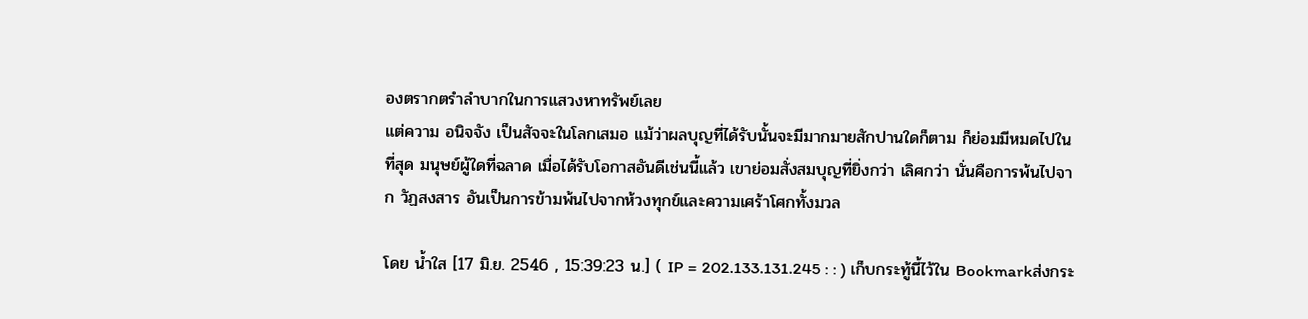องตรากตรำลำบากในการแสวงหาทรัพย์เลย
แต่ความ อนิจจัง เป็นสัจจะในโลกเสมอ แม้ว่าผลบุญที่ได้รับนั้นจะมีมากมายสักปานใดก็ตาม ก็ย่อมมีหมดไปในที่สุด มนุษย์ผู้ใดที่ฉลาด เมื่อได้รับโอกาสอันดีเช่นนี้แล้ว เขาย่อมสั่งสมบุญที่ยิ่งกว่า เลิศกว่า นั่นคือการพ้นไปจาก วัฏสงสาร อันเป็นการข้ามพ้นไปจากห้วงทุกข์และความเศร้าโศกทั้งมวล

โดย น้ำใส [17 มิ.ย. 2546 , 15:39:23 น.] ( IP = 202.133.131.245 : : ) เก็บกระทู้นี้ไว้ใน Bookmarkส่งกระ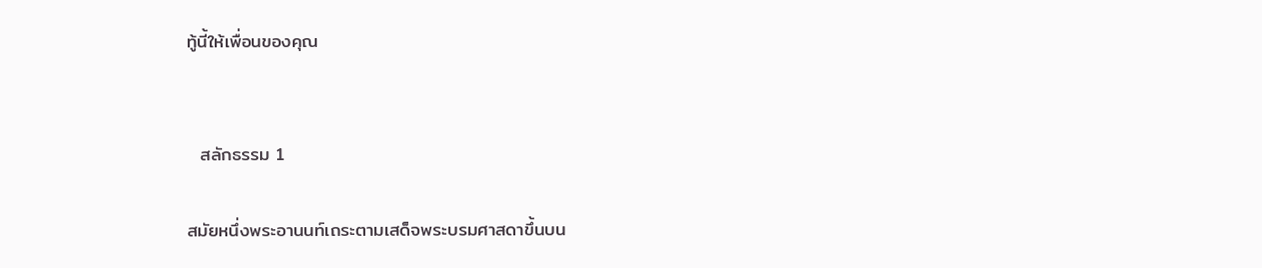ทู้นี้ให้เพื่อนของคุณ


  สลักธรรม 1

สมัยหนึ่งพระอานนท์เถระตามเสด็จพระบรมศาสดาขึ้นบน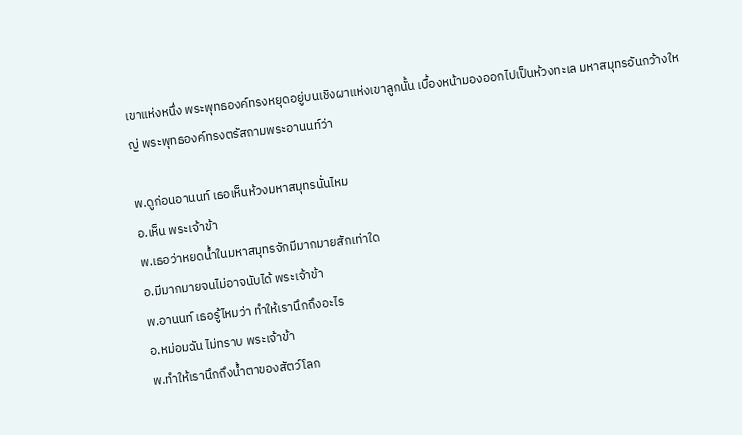เขาแห่งหนึ่ง พระพุทธองค์ทรงหยุดอยู่บนเชิงผาแห่งเขาลูกนั้น เบื้องหน้ามองออกไปเป็นห้วงทะเล มหาสมุทรอันกว้างใหญ่ พระพุทธองค์ทรงตรัสถามพระอานนท์ว่า

พ.ดูก่อนอานนท์ เธอเห็นห้วงมหาสมุทรนั่นไหม
อ.เห็น พระเจ้าข้า
พ.เธอว่าหยดน้ำในมหาสมุทรจักมีมากมายสักเท่าใด
อ.มีมากมายจนไม่อาจนับได้ พระเจ้าข้า
พ.อานนท์ เธอรู้ไหมว่า ทำให้เรานึกถึงอะไร
อ.หม่อมฉัน ไม่ทราบ พระเจ้าข้า
พ.ทำให้เรานึกถึงน้ำตาของสัตว์โลก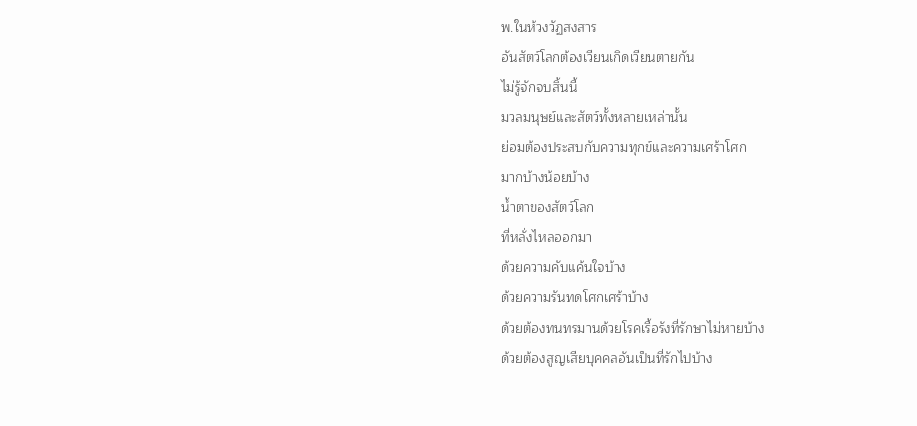พ.ในห้วงวัฏสงสาร
อันสัตว์โลกต้องเวียนเกิดเวียนตายกัน
ไม่รู้จักจบสิ้นนี้
มวลมนุษย์และสัตว์ทั้งหลายเหล่านั้น
ย่อมต้องประสบกับความทุกข์และความเศร้าโศก
มากบ้างน้อยบ้าง
น้ำตาของสัตว์โลก
ที่หลั่งไหลออกมา
ด้วยความคับแค้นใจบ้าง
ด้วยความรันทดโศกเศร้าบ้าง
ด้วยต้องทนทรมานด้วยโรคเรื้อรังที่รักษาไม่หายบ้าง
ด้วยต้องสูญเสียบุคคลอันเป็นที่รักไปบ้าง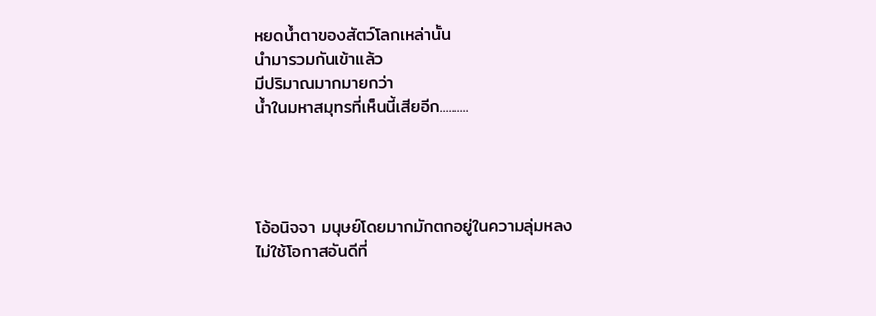หยดน้ำตาของสัตว์โลกเหล่านั้น
นำมารวมกันเข้าแล้ว
มีปริมาณมากมายกว่า
น้ำในมหาสมุทรที่เห็นนี้เสียอีก..........




โอ้อนิจจา มนุษย์โดยมากมักตกอยู่ในความลุ่มหลง
ไม่ใช้โอกาสอันดีที่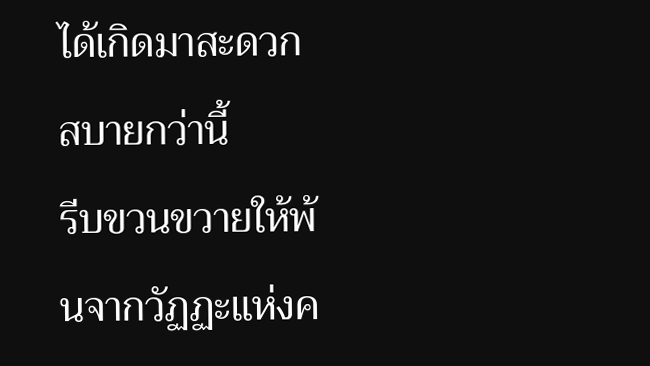ได้เกิดมาสะดวกสบายกว่านี้
รีบขวนขวายให้พ้นจากวัฏฏะแห่งค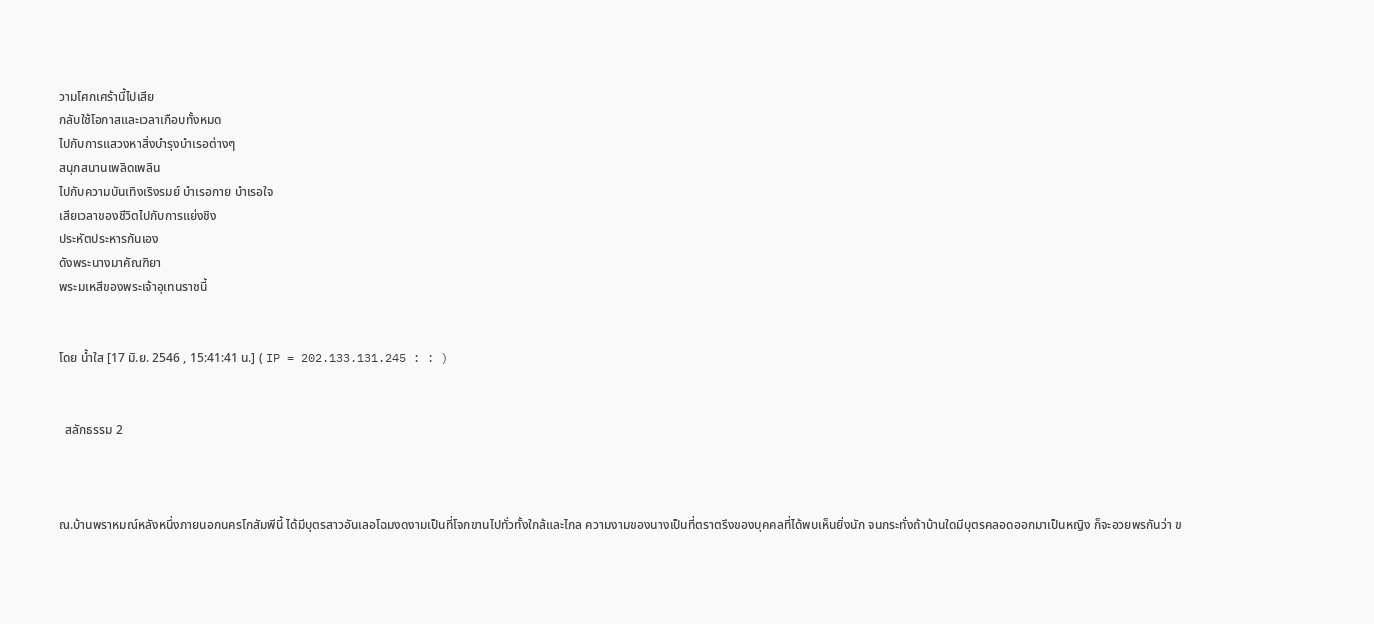วามโศกเศร้านี้ไปเสีย
กลับใช้โอกาสและเวลาเกือบทั้งหมด
ไปกับการแสวงหาสิ่งบำรุงบำเรอต่างๆ
สนุกสนานเพลิดเพลิน
ไปกับความบันเทิงเริงรมย์ บำเรอกาย บำเรอใจ
เสียเวลาของชีวิตไปกับการแย่งชิง
ประหัตประหารกันเอง
ดังพระนางมาคัณฑิยา
พระมเหสีของพระเจ้าอุเทนราชนี้


โดย น้ำใส [17 มิ.ย. 2546 , 15:41:41 น.] ( IP = 202.133.131.245 : : )


  สลักธรรม 2



ณ.บ้านพราหมณ์หลังหนึ่งภายนอกนครโกสัมพีนี้ ได้มีบุตรสาวอันเลอโฉมงดงามเป็นที่โจกขานไปทั่วทั้งใกล้และไกล ความงามของนางเป็นที่ตราตรึงของบุคคลที่ได้พบเห็นยิ่งนัก จนกระทั่งถ้าบ้านใดมีบุตรคลอดออกมาเป็นหญิง ก็จะอวยพรกันว่า ข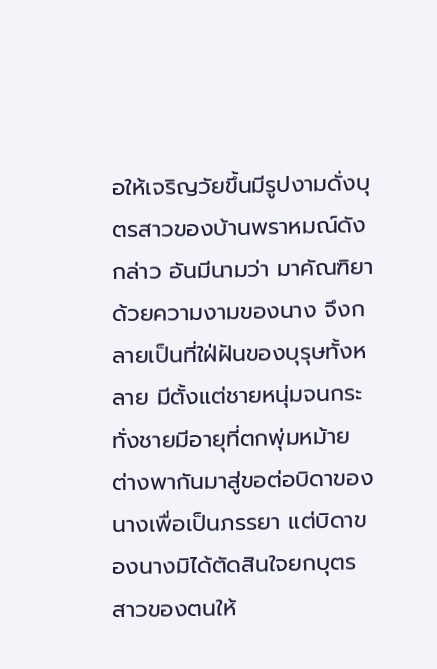อให้เจริญวัยขึ้นมีรูปงามดั่งบุตรสาวของบ้านพราหมณ์ดังกล่าว อันมีนามว่า มาคัณฑิยา
ด้วยความงามของนาง จึงกลายเป็นที่ใฝ่ฝันของบุรุษทั้งหลาย มีตั้งแต่ชายหนุ่มจนกระทั่งชายมีอายุที่ตกพุ่มหม้าย ต่างพากันมาสู่ขอต่อบิดาของนางเพื่อเป็นภรรยา แต่บิดาของนางมิได้ตัดสินใจยกบุตรสาวของตนให้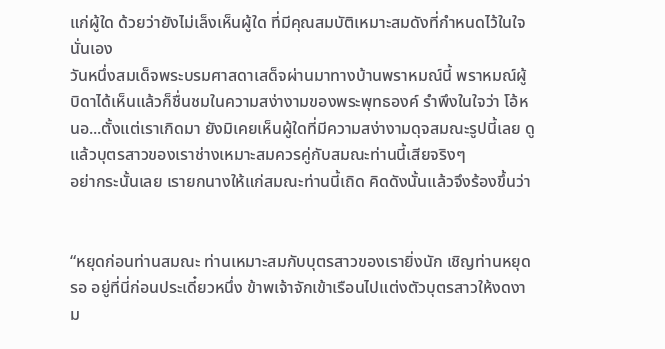แก่ผู้ใด ด้วยว่ายังไม่เล็งเห็นผู้ใด ที่มีคุณสมบัติเหมาะสมดังที่กำหนดไว้ในใจนั่นเอง
วันหนึ่งสมเด็จพระบรมศาสดาเสด็จผ่านมาทางบ้านพราหมณ์นี้ พราหมณ์ผู้บิดาได้เห็นแล้วก็ชื่นชมในความสง่างามของพระพุทธองค์ รำพึงในใจว่า โอ้หนอ...ตั้งแต่เราเกิดมา ยังมิเคยเห็นผู้ใดที่มีความสง่างามดุจสมณะรูปนี้เลย ดูแล้วบุตรสาวของเราช่างเหมาะสมควรคู่กับสมณะท่านนี้เสียจริงๆ
อย่ากระนั้นเลย เรายกนางให้แก่สมณะท่านนี้เถิด คิดดังนั้นแล้วจึงร้องขึ้นว่า


“หยุดก่อนท่านสมณะ ท่านเหมาะสมกับบุตรสาวของเรายิ่งนัก เชิญท่านหยุดรอ อยู่ที่นี่ก่อนประเดี๋ยวหนึ่ง ข้าพเจ้าจักเข้าเรือนไปแต่งตัวบุตรสาวให้งดงาม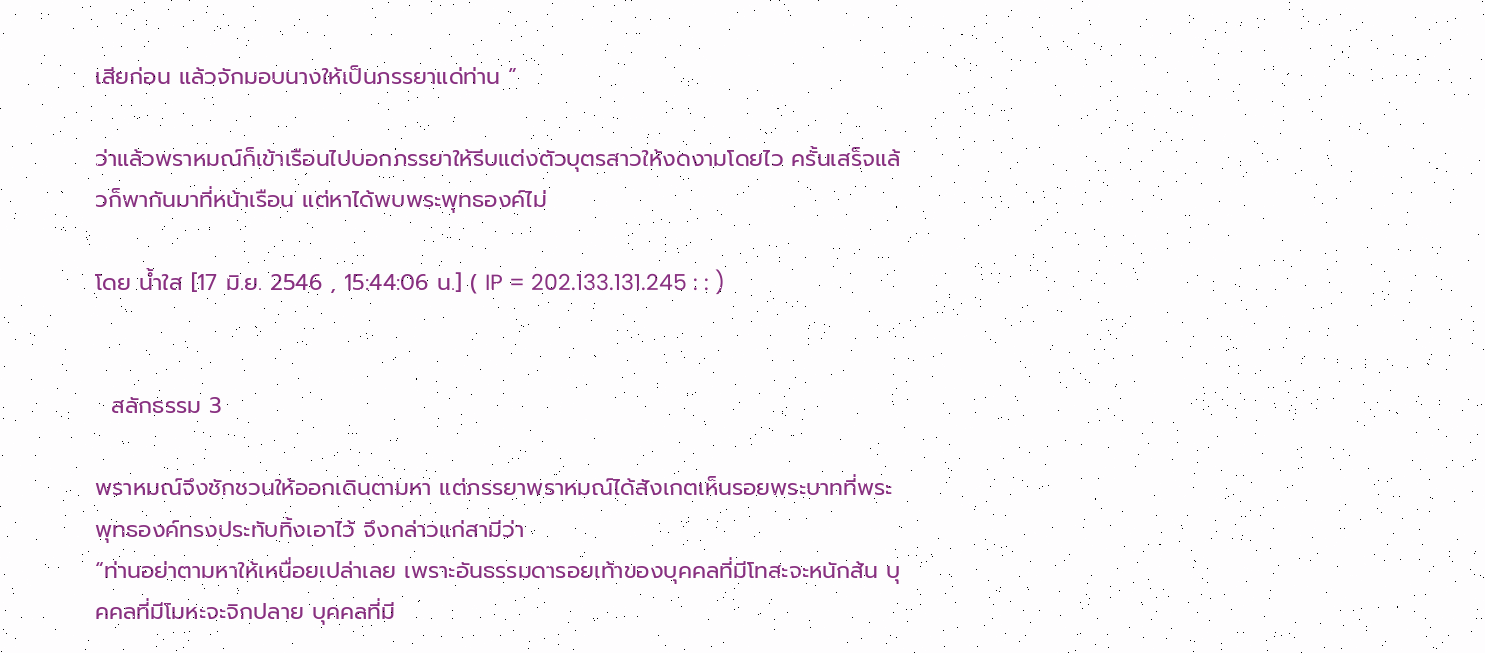เสียก่อน แล้วจักมอบนางให้เป็นภรรยาแด่ท่าน ”

ว่าแล้วพราหมณ์ก็เข้าเรือนไปบอกภรรยาให้รีบแต่งตัวบุตรสาวให้งดงามโดยไว ครั้นเสร็จแล้วก็พากันมาที่หน้าเรือน แต่หาได้พบพระพุทธองค์ไม่

โดย น้ำใส [17 มิ.ย. 2546 , 15:44:06 น.] ( IP = 202.133.131.245 : : )


  สลักธรรม 3

พราหมณ์จึงชักชวนให้ออกเดินตามหา แต่ภรรยาพราหมณ์ได้สังเกตเห็นรอยพระบาทที่พระพุทธองค์ทรงประทับทิ้งเอาไว้ จึงกล่าวแก่สามีว่า
“ท่านอย่าตามหาให้เหนื่อยเปล่าเลย เพราะอันธรรมดารอยเท้าของบุคคลที่มีโทสะจะหนักส้น บุคคลที่มีโมหะจะจิกปลาย บุคคลที่มี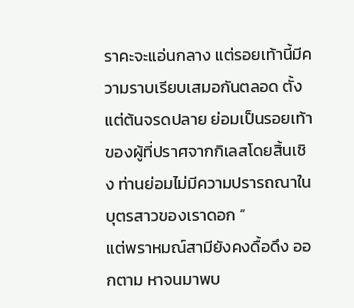ราคะจะแอ่นกลาง แต่รอยเท้านี้มีความราบเรียบเสมอกันตลอด ตั้งแต่ต้นจรดปลาย ย่อมเป็นรอยเท้าของผู้ที่ปราศจากกิเลสโดยสิ้นเชิง ท่านย่อมไม่มีความปรารถณาในบุตรสาวของเราดอก ”
แต่พราหมณ์สามียังคงดื้อดึง ออกตาม หาจนมาพบ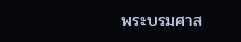พระบรมศาส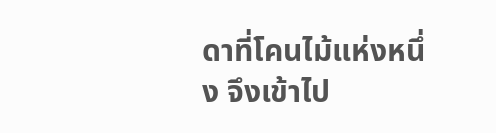ดาที่โคนไม้แห่งหนึ่ง จึงเข้าไป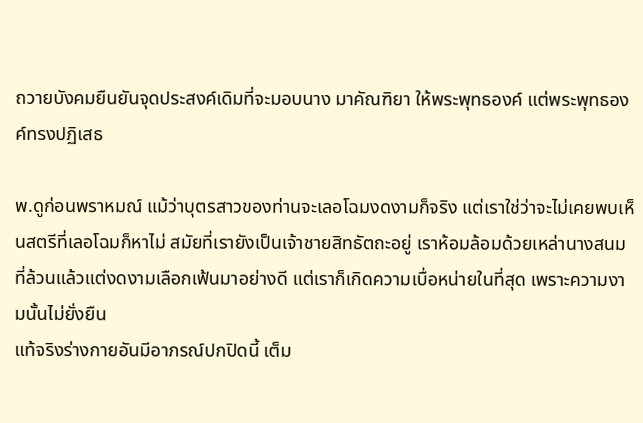ถวายบังคมยืนยันจุดประสงค์เดิมที่จะมอบนาง มาคัณฑิยา ให้พระพุทธองค์ แต่พระพุทธองค์ทรงปฏิเสธ

พ.ดูก่อนพราหมณ์ แม้ว่าบุตรสาวของท่านจะเลอโฉมงดงามก็จริง แต่เราใช่ว่าจะไม่เคยพบเห็นสตรีที่เลอโฉมก็หาไม่ สมัยที่เรายังเป็นเจ้าชายสิทธัตถะอยู่ เราห้อมล้อมด้วยเหล่านางสนมที่ล้วนแล้วแต่งดงามเลือกเฟ้นมาอย่างดี แต่เราก็เกิดความเบื่อหน่ายในที่สุด เพราะความงามนั้นไม่ยั่งยืน
แท้จริงร่างกายอันมีอาภรณ์ปกปิดนี้ เต็ม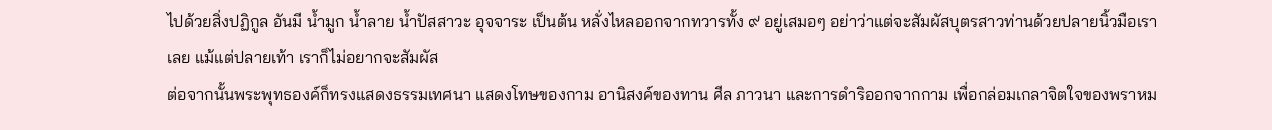ไปด้วยสิ่งปฏิกูล อันมี น้ำมูก น้ำลาย น้ำปัสสาวะ อุจจาระ เป็นต้น หลั่งไหลออกจากทวารทั้ง ๙ อยู่เสมอๆ อย่าว่าแต่จะสัมผัสบุตรสาวท่านด้วยปลายนิ้วมือเราเลย แม้แต่ปลายเท้า เราก็ไม่อยากจะสัมผัส
ต่อจากนั้นพระพุทธองค์ก็ทรงแสดงธรรมเทศนา แสดงโทษของกาม อานิสงค์ของทาน ศีล ภาวนา และการดำริออกจากกาม เพื่อกล่อมเกลาจิตใจของพราหม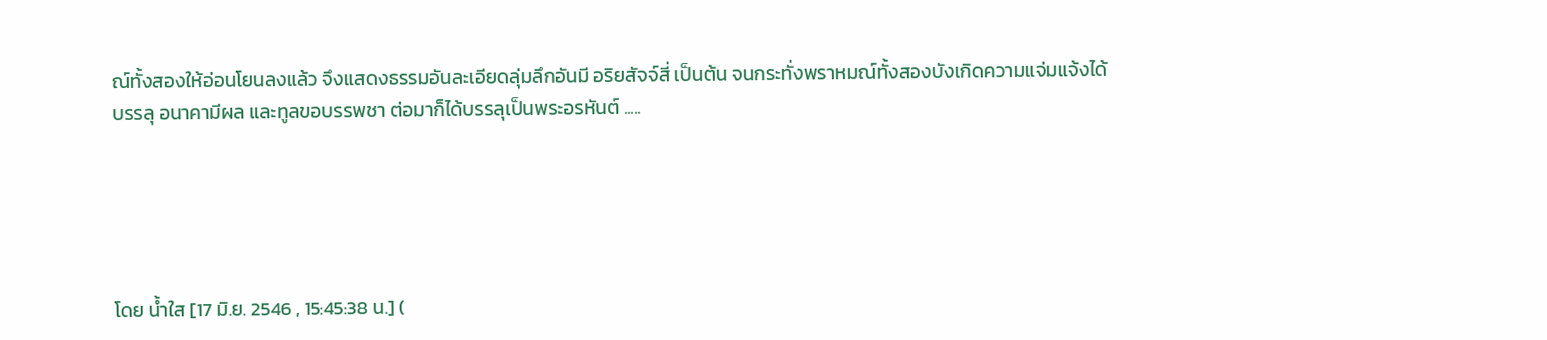ณ์ทั้งสองให้อ่อนโยนลงแล้ว จึงแสดงธรรมอันละเอียดลุ่มลึกอันมี อริยสัจจ์สี่ เป็นต้น จนกระทั่งพราหมณ์ทั้งสองบังเกิดความแจ่มแจ้งได้บรรลุ อนาคามีผล และทูลขอบรรพชา ต่อมาก็ได้บรรลุเป็นพระอรหันต์ .....





โดย น้ำใส [17 มิ.ย. 2546 , 15:45:38 น.] (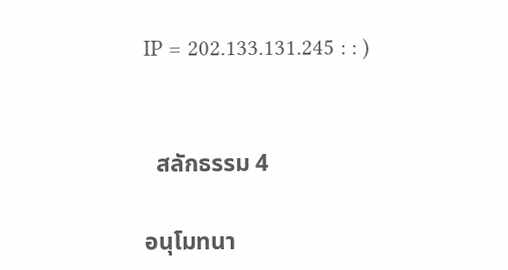IP = 202.133.131.245 : : )


  สลักธรรม 4

อนุโมทนา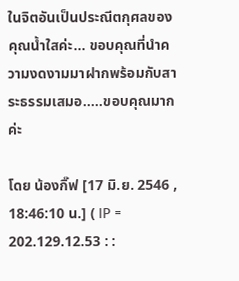ในจิตอันเป็นประณีตกุศลของคุณน้ำใสค่ะ... ขอบคุณที่นำความงดงามมาฝากพร้อมกับสาระธรรมเสมอ.....ขอบคุณมากค่ะ

โดย น้องกิ๊ฟ [17 มิ.ย. 2546 , 18:46:10 น.] ( IP = 202.129.12.53 : :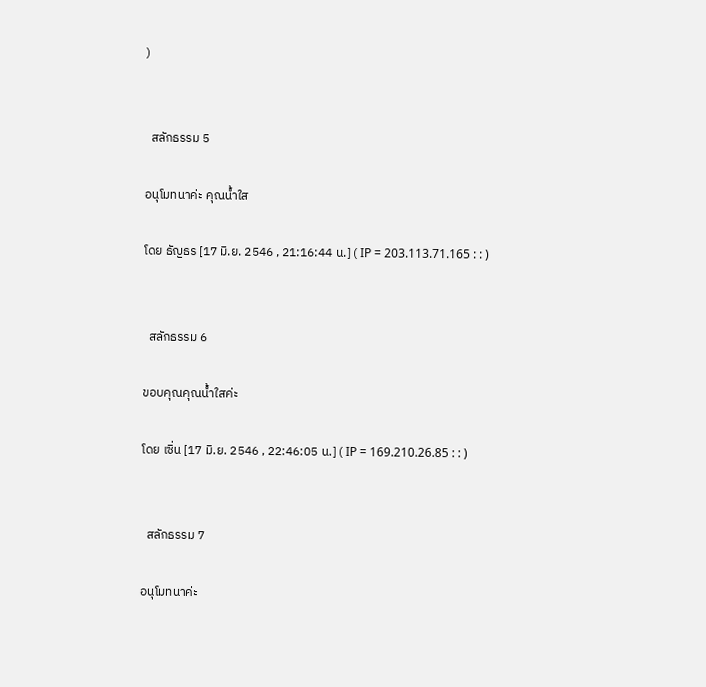)


  สลักธรรม 5

อนุโมทนาค่ะ คุณน้ำใส

โดย ธัญธร [17 มิ.ย. 2546 , 21:16:44 น.] ( IP = 203.113.71.165 : : )


  สลักธรรม 6

ขอบคุณคุณน้ำใสค่ะ

โดย เซิ่น [17 มิ.ย. 2546 , 22:46:05 น.] ( IP = 169.210.26.85 : : )


  สลักธรรม 7

อนุโมทนาค่ะ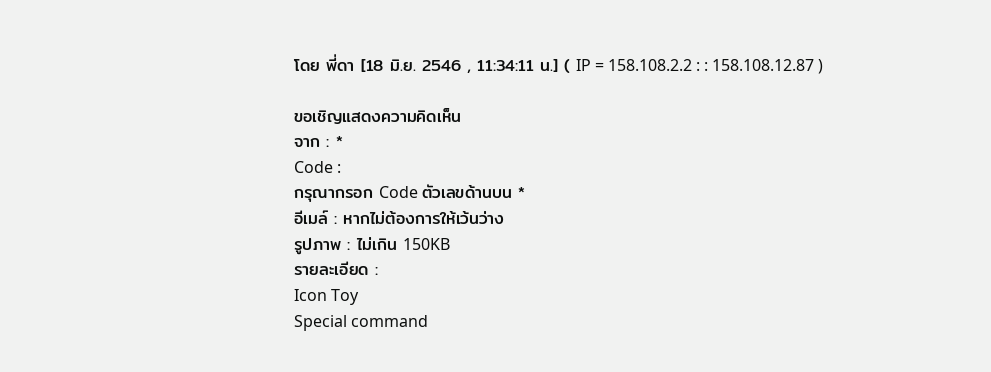โดย พี่ดา [18 มิ.ย. 2546 , 11:34:11 น.] ( IP = 158.108.2.2 : : 158.108.12.87 )

ขอเชิญแสดงความคิดเห็น
จาก : *
Code :
กรุณากรอก Code ตัวเลขด้านบน *
อีเมล์ : หากไม่ต้องการให้เว้นว่าง
รูปภาพ : ไม่เกิน 150KB
รายละเอียด :
Icon Toy
Special command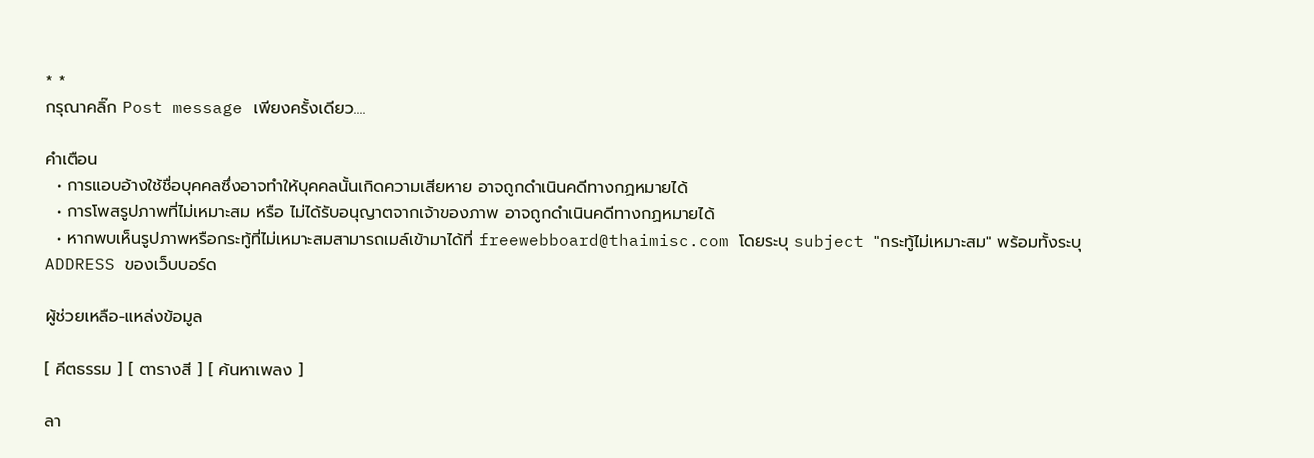* *
กรุณาคลิ๊ก Post message เพียงครั้งเดียว....

คำเตือน
  • การแอบอ้างใช้ชื่อบุคคลซึ่งอาจทำให้บุคคลนั้นเกิดความเสียหาย อาจถูกดำเนินคดีทางกฏหมายได้
  • การโพสรูปภาพที่ไม่เหมาะสม หรือ ไม่ได้รับอนุญาตจากเจ้าของภาพ อาจถูกดำเนินคดีทางกฏหมายได้
  • หากพบเห็นรูปภาพหรือกระทู้ที่ไม่เหมาะสมสามารถเมล์เข้ามาได้ที่ freewebboard@thaimisc.com โดยระบุ subject "กระทู้ไม่เหมาะสม" พร้อมทั้งระบุ ADDRESS ของเว็บบอร์ด

ผู้ช่วยเหลือ-แหล่งข้อมูล

[ คีตธรรม ] [ ตารางสี ] [ ค้นหาเพลง ]

ลา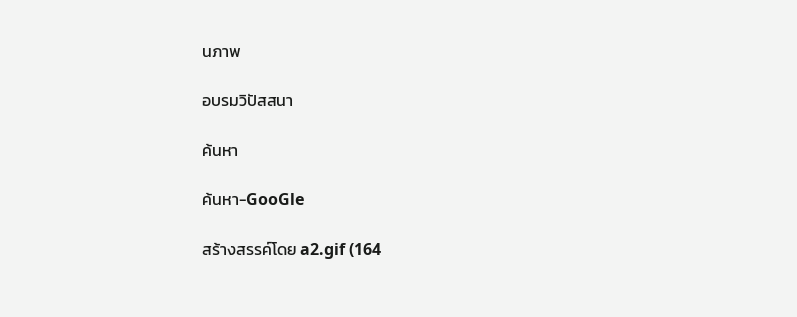นภาพ

อบรมวิปัสสนา

ค้นหา

ค้นหา-GooGle

สร้างสรรค์โดย a2.gif (164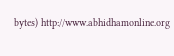bytes) http://www.abhidhamonline.org